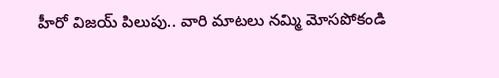హీరో విజయ్ పిలుపు.. వారి మాటలు నమ్మి మోసపోకండి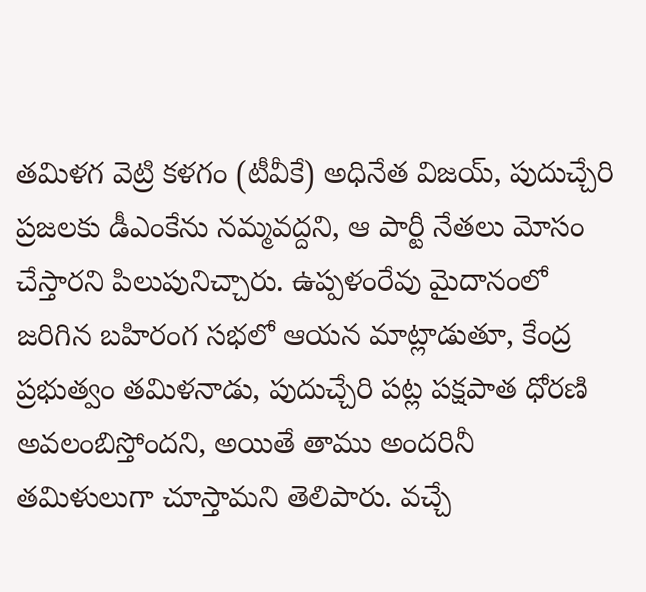తమిళగ వెట్రి కళగం (టీవీకే) అధినేత విజయ్, పుదుచ్చేరి ప్రజలకు డీఎంకేను నమ్మవద్దని, ఆ పార్టీ నేతలు మోసం చేస్తారని పిలుపునిచ్చారు. ఉప్పళంరేవు మైదానంలో జరిగిన బహిరంగ సభలో ఆయన మాట్లాడుతూ, కేంద్ర ప్రభుత్వం తమిళనాడు, పుదుచ్చేరి పట్ల పక్షపాత ధోరణి అవలంబిస్తోందని, అయితే తాము అందరినీ తమిళులుగా చూస్తామని తెలిపారు. వచ్చే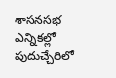శాసనసభ ఎన్నికల్లో పుదుచ్చేరిలో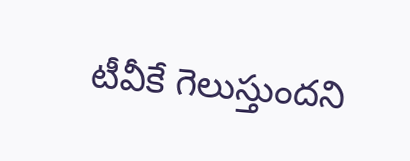టీవీకే గెలుస్తుందని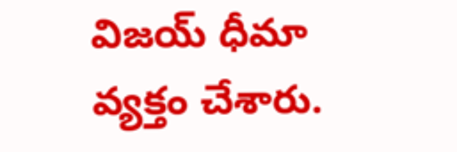విజయ్ ధీమా వ్యక్తం చేశారు.